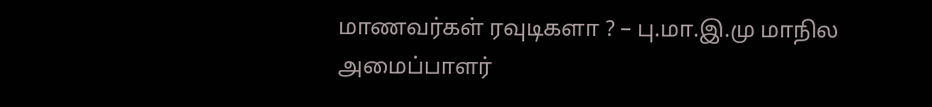மாணவர்கள் ரவுடிகளா ? – பு.மா.இ.மு மாநில அமைப்பாளர்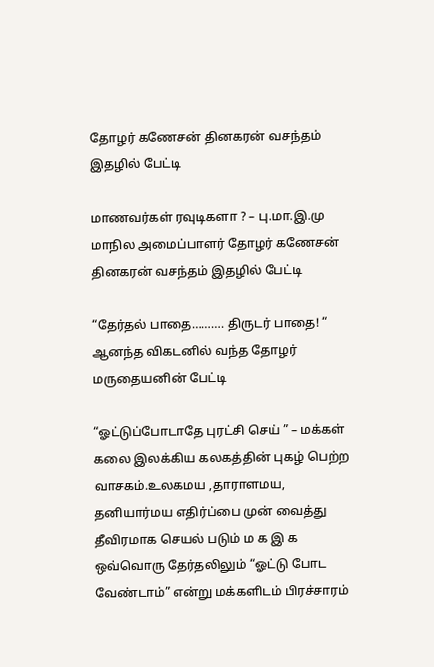தோழர் கணேசன் தினகரன் வசந்தம் இதழில் பேட்டி

மாணவர்கள் ரவுடிகளா ? – பு.மா.இ.மு மாநில அமைப்பாளர் தோழர் கணேசன் தினகரன் வசந்தம் இதழில் பேட்டி

“தேர்தல் பாதை………. திருடர் பாதை! “ ஆனந்த விகடனில் வந்த தோழர் மருதையனின் பேட்டி

“ஓட்டுப்போடாதே புரட்சி செய் ” – மக்கள் கலை இலக்கிய கலகத்தின் புகழ் பெற்ற வாசகம்.உலகமய ,தாராளமய, தனியார்மய எதிர்ப்பை முன் வைத்து தீவிரமாக செயல் படும் ம க இ க ஒவ்வொரு தேர்தலிலும் “ஓட்டு போட வேண்டாம்” என்று மக்களிடம் பிரச்சாரம்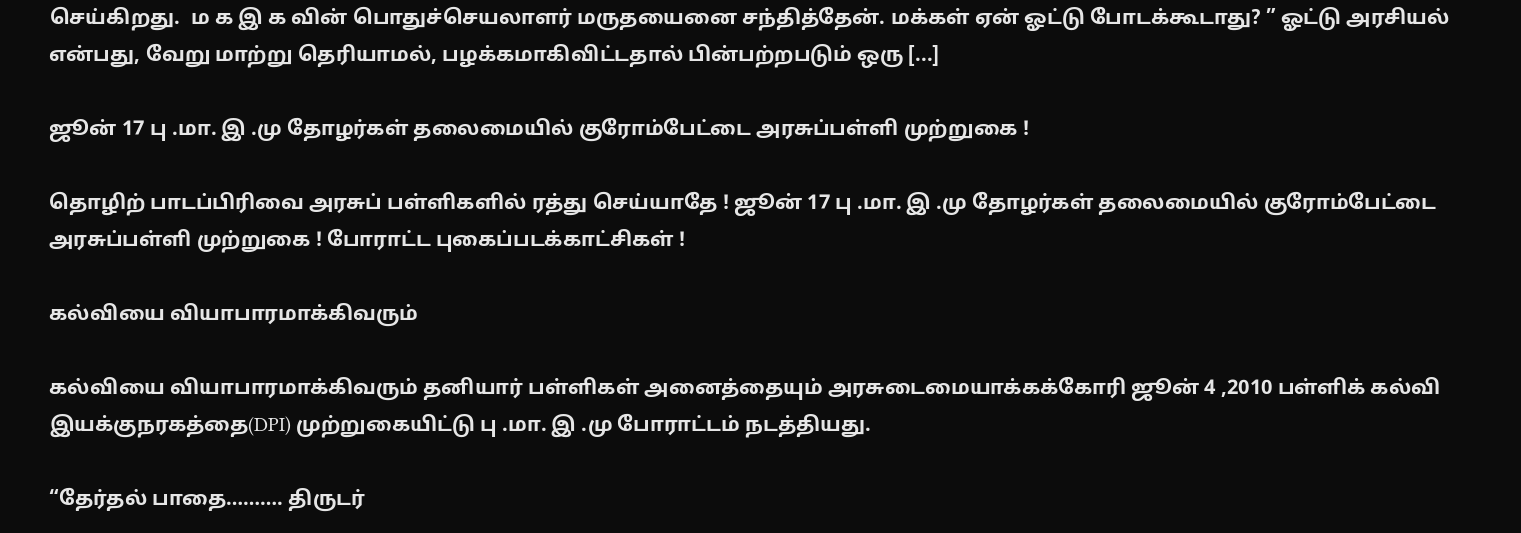செய்கிறது.  ம க இ க வின் பொதுச்செயலாளர் மருதயைனை சந்தித்தேன். மக்கள் ஏன் ஓட்டு போடக்கூடாது? ” ஓட்டு அரசியல் என்பது, வேறு மாற்று தெரியாமல், பழக்கமாகிவிட்டதால் பின்பற்றபடும் ஒரு [...]

ஜூன் 17 பு .மா. இ .மு தோழர்கள் தலைமையில் குரோம்பேட்டை அரசுப்பள்ளி முற்றுகை !

தொழிற் பாடப்பிரிவை அரசுப் பள்ளிகளில் ரத்து செய்யாதே ! ஜூன் 17 பு .மா. இ .மு தோழர்கள் தலைமையில் குரோம்பேட்டை அரசுப்பள்ளி முற்றுகை ! போராட்ட புகைப்படக்காட்சிகள் !

கல்வியை வியாபாரமாக்கிவரும்

கல்வியை வியாபாரமாக்கிவரும் தனியார் பள்ளிகள் அனைத்தையும் அரசுடைமையாக்கக்கோரி ஜூன் 4 ,2010 பள்ளிக் கல்வி இயக்குநரகத்தை(DPI) முற்றுகையிட்டு பு .மா. இ .மு போராட்டம் நடத்தியது.

“தேர்தல் பாதை………. திருடர்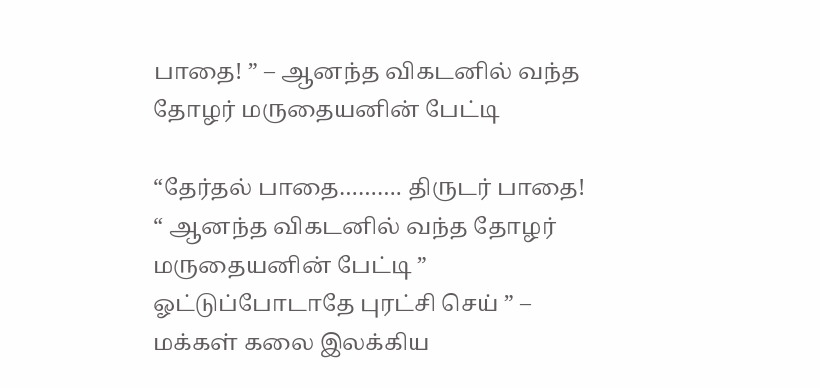பாதை! ” – ஆனந்த விகடனில் வந்த தோழர் மருதையனின் பேட்டி

“தேர்தல் பாதை………. திருடர் பாதை! “ ஆனந்த விகடனில் வந்த தோழர் மருதையனின் பேட்டி ” ஓட்டுப்போடாதே புரட்சி செய் ” – மக்கள் கலை இலக்கிய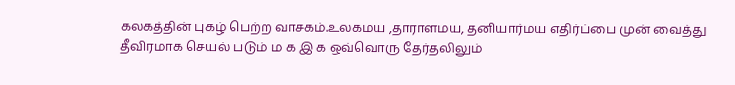கலகத்தின் புகழ் பெற்ற வாசகம்.உலகமய ,தாராளமய, தனியார்மய எதிர்ப்பை முன் வைத்து தீவிரமாக செயல் படும் ம க இ க ஒவ்வொரு தேர்தலிலும்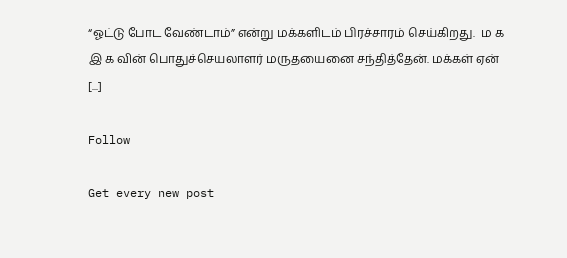“ஓட்டு போட வேண்டாம்” என்று மக்களிடம் பிரச்சாரம் செய்கிறது.  ம க இ க வின் பொதுச்செயலாளர் மருதயைனை சந்தித்தேன். மக்கள் ஏன் [...]

Follow

Get every new post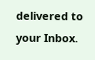delivered to your Inbox.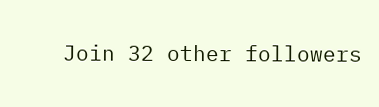Join 32 other followers